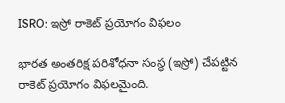ISRO: ఇస్రో రాకెట్ ప్రయోగం విఫలం

భారత అంతరిక్ష పరిశోధనా సంస్థ (ఇస్రో) చేపట్టిన రాకెట్ ప్రయోగం విఫలమైంది.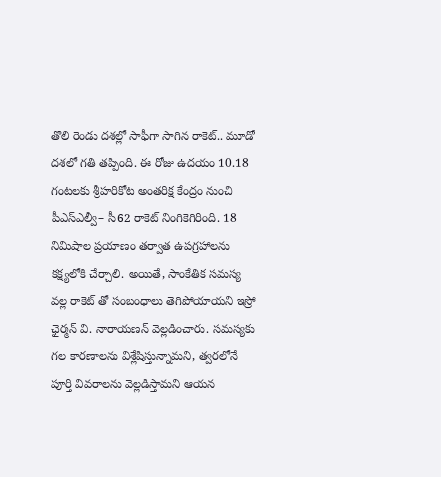తొలి రెండు దశల్లో సాఫీగా సాగిన రాకెట్.. మూడో దశలో గతి తప్పింది. ఈ రోజు ఉదయం 10.18 గంటలకు శ్రీహరికోట అంతరిక్ష కేంద్రం నుంచి పీఎస్ఎల్వీ– సీ62 రాకెట్ నింగికెగిరింది. 18 నిమిషాల ప్రయాణం తర్వాత ఉపగ్రహాలను కక్ష్యలోకి చేర్చాలి. అయితే, సాంకేతిక సమస్య వల్ల రాకెట్ తో సంబంధాలు తెగిపోయాయని ఇస్రో ఛైర్మన్ వి. నారాయణన్ వెల్లడించారు. సమస్యకు గల కారణాలను విశ్లేషిస్తున్నామని, త్వరలోనే పూర్తి వివరాలను వెల్లడిస్తామని ఆయన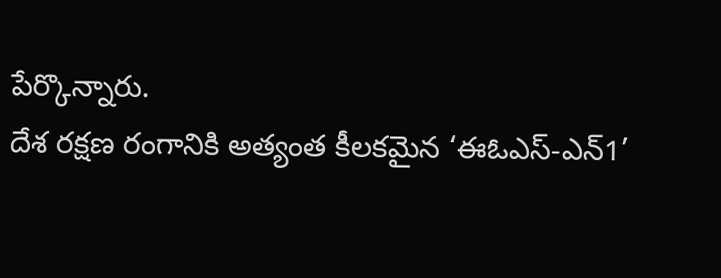పేర్కొన్నారు.
దేశ రక్షణ రంగానికి అత్యంత కీలకమైన ‘ఈఓఎస్-ఎన్1’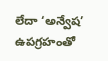లేదా ‘అన్వేష’ ఉపగ్రహంతో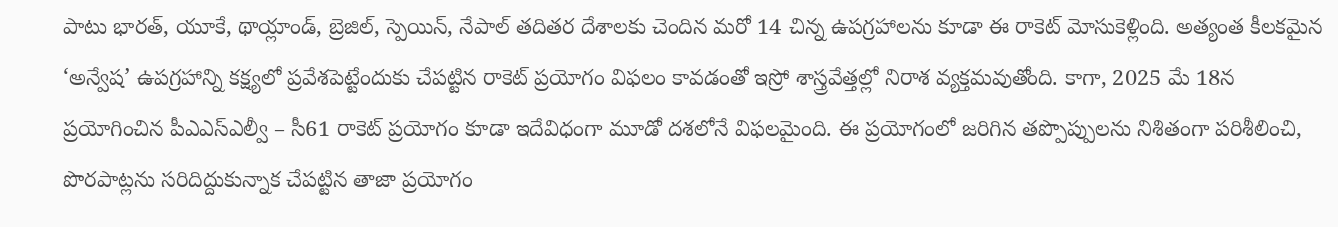పాటు భారత్, యూకే, థాయ్లాండ్, బ్రెజిల్, స్పెయిన్, నేపాల్ తదితర దేశాలకు చెందిన మరో 14 చిన్న ఉపగ్రహాలను కూడా ఈ రాకెట్ మోసుకెళ్లింది. అత్యంత కీలకమైన ‘అన్వేష’ ఉపగ్రహాన్ని కక్ష్యలో ప్రవేశపెట్టేందుకు చేపట్టిన రాకెట్ ప్రయోగం విఫలం కావడంతో ఇస్రో శాస్త్రవేత్తల్లో నిరాశ వ్యక్తమవుతోంది. కాగా, 2025 మే 18న ప్రయోగించిన పీఎఎస్ఎల్వీ – సీ61 రాకెట్ ప్రయోగం కూడా ఇదేవిధంగా మూడో దశలోనే విఫలమైంది. ఈ ప్రయోగంలో జరిగిన తప్పొప్పులను నిశితంగా పరిశీలించి, పొరపాట్లను సరిదిద్దుకున్నాక చేపట్టిన తాజా ప్రయోగం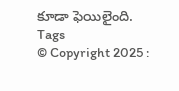కూడా ఫెయిలైంది.
Tags
© Copyright 2025 :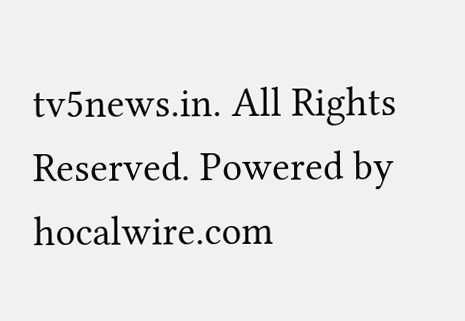tv5news.in. All Rights Reserved. Powered by hocalwire.com